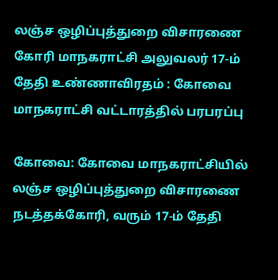லஞ்ச ஒழிப்புத்துறை விசாரணை கோரி மாநகராட்சி அலுவலர் 17-ம் தேதி உண்ணாவிரதம் : கோவை மாநகராட்சி வட்டாரத்தில் பரபரப்பு

கோவை: கோவை மாநகராட்சியில் லஞ்ச ஒழிப்புத்துறை விசாரணை நடத்தக்கோரி, வரும் 17-ம் தேதி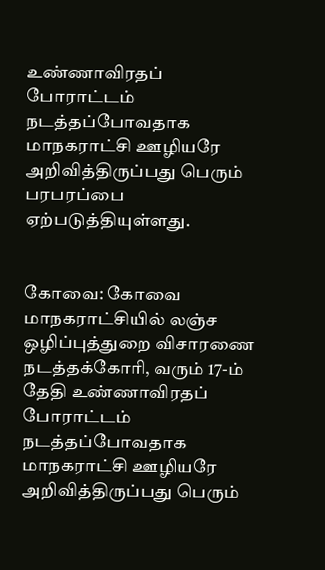உண்ணாவிரதப் போராட்டம் நடத்தப்போவதாக மாநகராட்சி ஊழியரே அறிவித்திருப்பது பெரும் பரபரப்பை ஏற்படுத்தியுள்ளது.


கோவை: கோவை மாநகராட்சியில் லஞ்ச ஒழிப்புத்துறை விசாரணை நடத்தக்கோரி, வரும் 17-ம் தேதி உண்ணாவிரதப் போராட்டம் நடத்தப்போவதாக மாநகராட்சி ஊழியரே அறிவித்திருப்பது பெரும்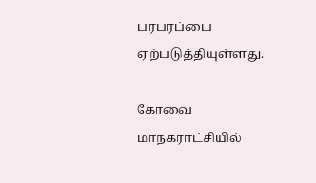பரபரப்பை ஏற்படுத்தியுள்ளது.

கோவை மாநகராட்சியில்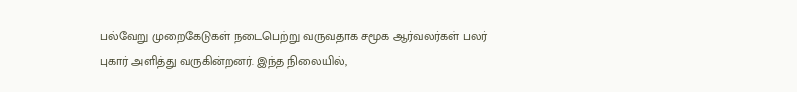பல்வேறு முறைகேடுகள் நடைபெற்று வருவதாக சமூக ஆர்வலர்கள் பலர் புகார் அளித்து வருகின்றனர். இந்த நிலையில்,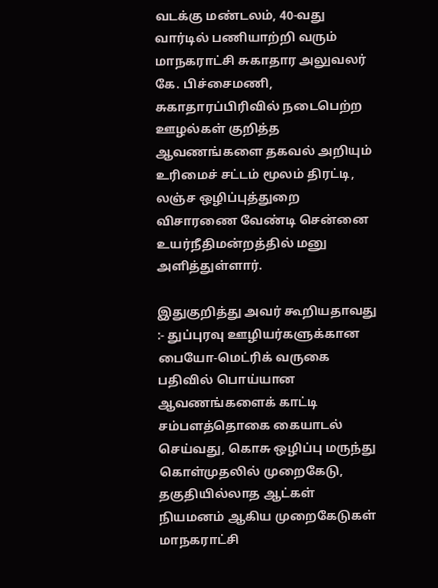வடக்கு மண்டலம், 40-வது வார்டில் பணியாற்றி வரும் மாநகராட்சி சுகாதார அலுவலர் கே. பிச்சைமணி, சுகாதாரப்பிரிவில் நடைபெற்ற ஊழல்கள் குறித்த ஆவணங்களை தகவல் அறியும் உரிமைச் சட்டம் மூலம் திரட்டி, லஞ்ச ஒழிப்புத்துறை விசாரணை வேண்டி சென்னை உயர்நீதிமன்றத்தில் மனு அளித்துள்ளார்.

இதுகுறித்து அவர் கூறியதாவது :- துப்புரவு ஊழியர்களுக்கான பையோ-மெட்ரிக் வருகை பதிவில் பொய்யான ஆவணங்களைக் காட்டி சம்பளத்தொகை கையாடல் செய்வது, கொசு ஒழிப்பு மருந்து கொள்முதலில் முறைகேடு, தகுதியில்லாத ஆட்கள் நியமனம் ஆகிய முறைகேடுகள் மாநகராட்சி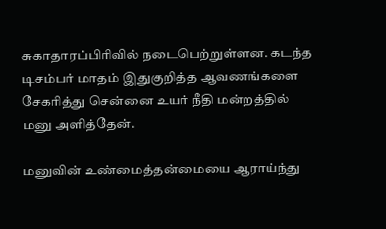சுகாதாரப்பிரிவில் நடைபெற்றுள்ளன. கடந்த டிசம்பர் மாதம் இதுகுறித்த ஆவணங்களை சேகரித்து சென்னை உயர் நீதி மன்றத்தில் மனு அளித்தேன்.

மனுவின் உண்மைத்தன்மையை ஆராய்ந்து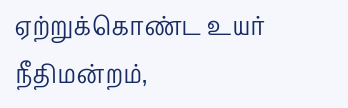ஏற்றுக்கொண்ட உயர் நீதிமன்றம்,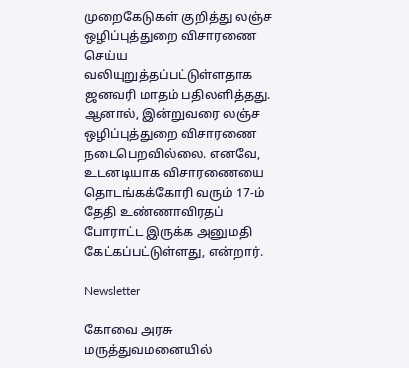முறைகேடுகள் குறித்து லஞ்ச ஒழிப்புத்துறை விசாரணை செய்ய வலியுறுத்தப்பட்டுள்ளதாக ஜனவரி மாதம் பதிலளித்தது. ஆனால், இன்றுவரை லஞ்ச ஒழிப்புத்துறை விசாரணை நடைபெறவில்லை. எனவே, உடனடியாக விசாரணையை தொடங்கக்கோரி வரும் 17-ம் தேதி உண்ணாவிரதப் போராட்ட இருக்க அனுமதி கேட்கப்பட்டுள்ளது, என்றார்.

Newsletter

கோவை அரசு மருத்துவமனையில்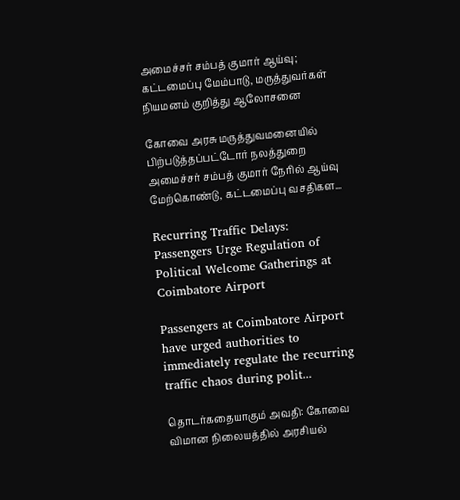அமைச்சர் சம்பத் குமார் ஆய்வு; கட்டமைப்பு மேம்பாடு, மருத்துவர்கள் நியமனம் குறித்து ஆலோசனை

கோவை அரசு மருத்துவமனையில் பிற்படுத்தப்பட்டோர் நலத்துறை அமைச்சர் சம்பத் குமார் நேரில் ஆய்வு மேற்கொண்டு, கட்டமைப்பு வசதிகள...

Recurring Traffic Delays: Passengers Urge Regulation of Political Welcome Gatherings at Coimbatore Airport

Passengers at Coimbatore Airport have urged authorities to immediately regulate the recurring traffic chaos during polit...

தொடர்கதையாகும் அவதி: கோவை விமான நிலையத்தில் அரசியல்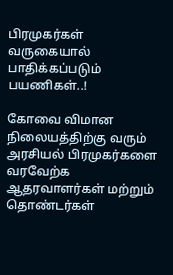பிரமுகர்கள் வருகையால் பாதிக்கப்படும் பயணிகள்..!

கோவை விமான நிலையத்திற்கு வரும் அரசியல் பிரமுகர்களை வரவேற்க ஆதரவாளர்கள் மற்றும் தொண்டர்கள்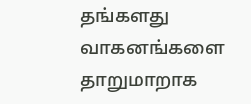தங்களது வாகனங்களை தாறுமாறாக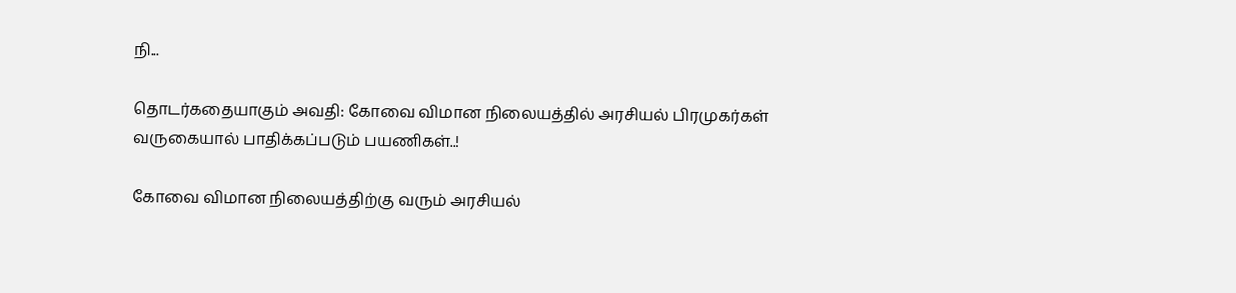நி...

தொடர்கதையாகும் அவதி: கோவை விமான நிலையத்தில் அரசியல் பிரமுகர்கள் வருகையால் பாதிக்கப்படும் பயணிகள்..!

கோவை விமான நிலையத்திற்கு வரும் அரசியல்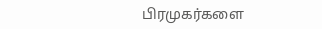பிரமுகர்களை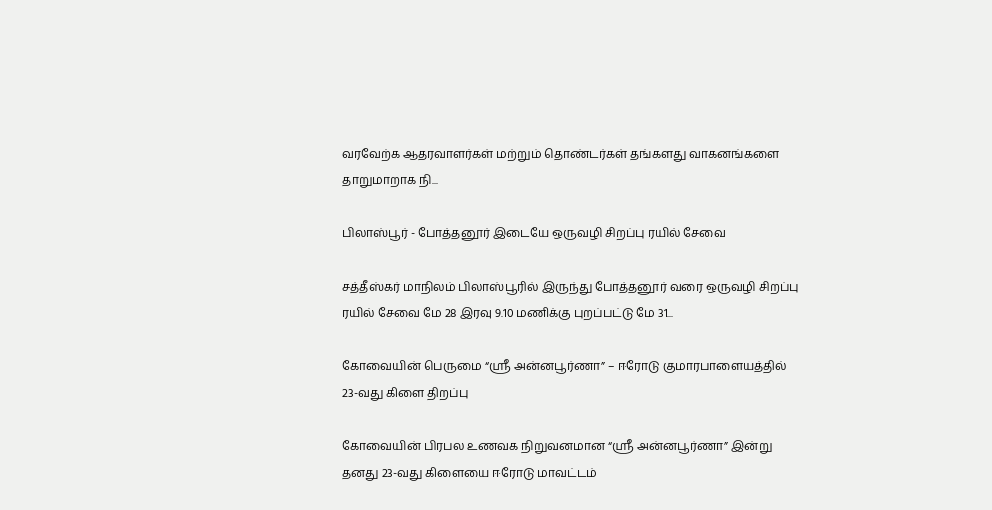வரவேற்க ஆதரவாளர்கள் மற்றும் தொண்டர்கள் தங்களது வாகனங்களை தாறுமாறாக நி...

பிலாஸ்பூர் - போத்தனூர் இடையே ஒருவழி சிறப்பு ரயில் சேவை

சத்தீஸ்கர் மாநிலம் பிலாஸ்பூரில் இருந்து போத்தனூர் வரை ஒருவழி சிறப்பு ரயில் சேவை மே 28 இரவு 9.10 மணிக்கு புறப்பட்டு மே 31...

கோவையின் பெருமை “ஸ்ரீ அன்னபூர்ணா” – ஈரோடு குமாரபாளையத்தில் 23-வது கிளை திறப்பு

கோவையின் பிரபல உணவக நிறுவனமான “ஸ்ரீ அன்னபூர்ணா” இன்று தனது 23-வது கிளையை ஈரோடு மாவட்டம்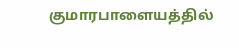குமாரபாளையத்தில்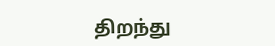திறந்து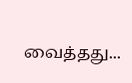வைத்தது...